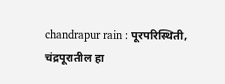chandrapur rain : पूरपरिस्थिती, चंद्रपूरातील हा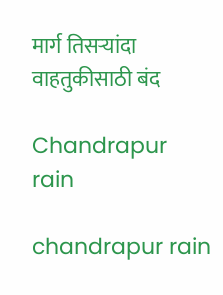मार्ग तिसऱ्यांदा वाहतुकीसाठी बंद

Chandrapur rain

chandrapur rain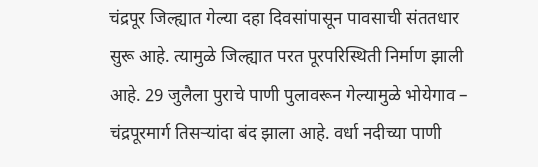चंद्रपूर जिल्ह्यात गेल्या दहा दिवसांपासून पावसाची संततधार सुरू आहे. त्यामुळे जिल्ह्यात परत पूरपरिस्थिती निर्माण झाली आहे. 29 जुलैला पुराचे पाणी पुलावरून गेल्यामुळे भोयेगाव – चंद्रपूरमार्ग तिसऱ्यांदा बंद झाला आहे. वर्धा नदीच्या पाणी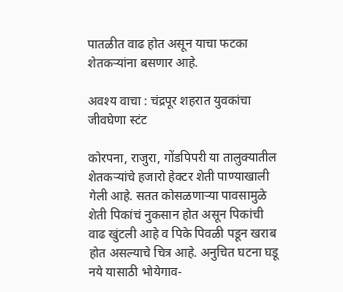पातळीत वाढ होत असून याचा फटका शेतकऱ्यांना बसणार आहे.

अवश्य वाचा : चंद्रपूर शहरात युवकांचा जीवघेणा स्टंट

कोरपना, राजुरा, गोंडपिपरी या तालुक्यातील शेतकऱ्यांचे हजारो हेक्टर शेती पाण्याखाली गेली आहे. सतत कोसळणाऱ्या पावसामुळे शेती पिकांचं नुकसान होत असून पिकांची वाढ खुंटली आहे व पिके पिवळी पडून खराब होत असल्याचे चित्र आहे. अनुचित घटना घडू नये यासाठी भोयेगाव-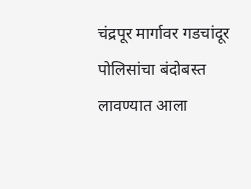चंद्रपूर मार्गावर गडचांदूर पोलिसांचा बंदोबस्त लावण्यात आला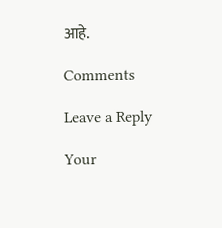आहे.

Comments

Leave a Reply

Your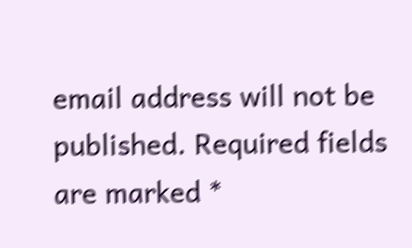email address will not be published. Required fields are marked *